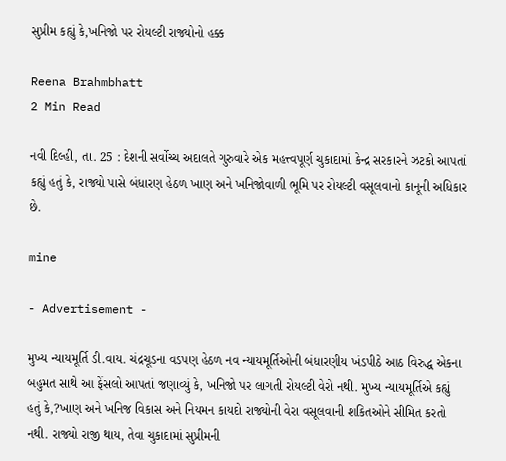સુપ્રીમ કહ્યું કે,ખનિજો પર રોયલ્ટી રાજ્યોનો હક્ક

Reena Brahmbhatt
2 Min Read

નવી દિલ્હી, તા. 25 : દેશની સર્વોચ્ચ અદાલતે ગુરુવારે એક મહત્ત્વપૂર્ણ ચુકાદામાં કેન્દ્ર સરકારને ઝટકો આપતાં કહ્યું હતું કે, રાજ્યો પાસે બંધારણ હેઠળ ખાણ અને ખનિજોવાળી ભૂમિ પર રોયલ્ટી વસૂલવાનો કાનૂની અધિકાર છે.

mine

- Advertisement -

મુખ્ય ન્યાયમૂર્તિ ડી.વાય. ચંદ્રચૂડના વડપણ હેઠળ નવ ન્યાયમૂર્તિઓની બંધારણીય ખંડપીઠે આઠ વિરુદ્ધ એકના બહુમત સાથે આ ફેંસલો આપતાં જણાવ્યું કે, ખનિજો પર લાગતી રોયલ્ટી વેરો નથી. મુખ્ય ન્યાયમૂર્તિએ કહ્યું હતું કે,?ખાણ અને ખનિજ વિકાસ અને નિયમન કાયદો રાજ્યોની વેરા વસૂલવાની શકિતઓને સીમિત કરતો નથી. રાજ્યો રાજી થાય, તેવા ચુકાદામાં સુપ્રીમની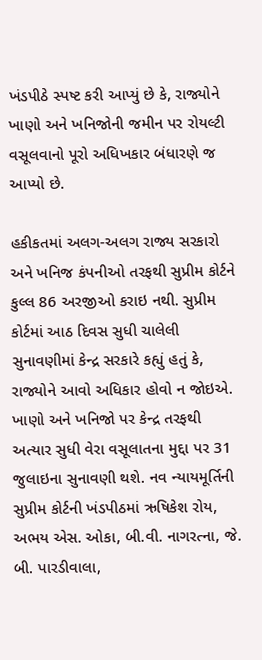ખંડપીઠે સ્પષ્ટ કરી આપ્યું છે કે, રાજ્યોને ખાણો અને ખનિજોની જમીન પર રોયલ્ટી વસૂલવાનો પૂરો અધિખકાર બંધારણે જ આપ્યો છે.

હકીકતમાં અલગ-અલગ રાજ્ય સરકારો અને ખનિજ કંપનીઓ તરફથી સુપ્રીમ કોર્ટને કુલ્લ 86 અરજીઓ કરાઇ નથી. સુપ્રીમ કોર્ટમાં આઠ દિવસ સુધી ચાલેલી સુનાવણીમાં કેન્દ્ર સરકારે કહ્યું હતું કે, રાજ્યોને આવો અધિકાર હોવો ન જોઇએ. ખાણો અને ખનિજો પર કેન્દ્ર તરફથી અત્યાર સુધી વેરા વસૂલાતના મુદ્દા પર 31 જુલાઇના સુનાવણી થશે. નવ ન્યાયમૂર્તિની સુપ્રીમ કોર્ટની ખંડપીઠમાં ઋષિકેશ રોય, અભય એસ. ઓકા, બી.વી. નાગરત્ના, જે. બી. પારડીવાલા,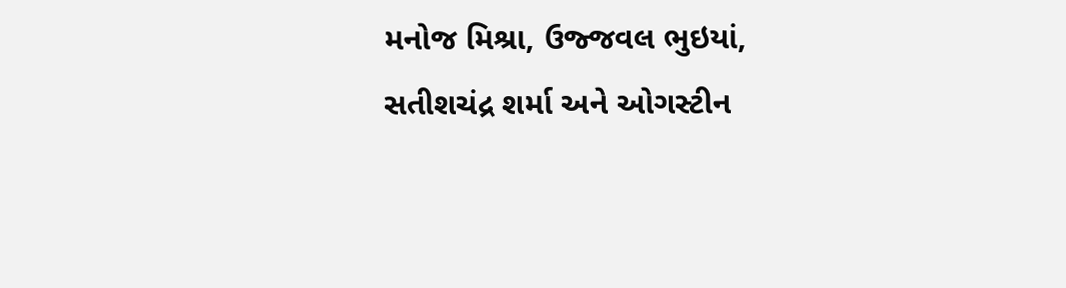મનોજ મિશ્રા, ઉજ્જવલ ભુઇયાં, સતીશચંદ્ર શર્મા અને ઓગસ્ટીન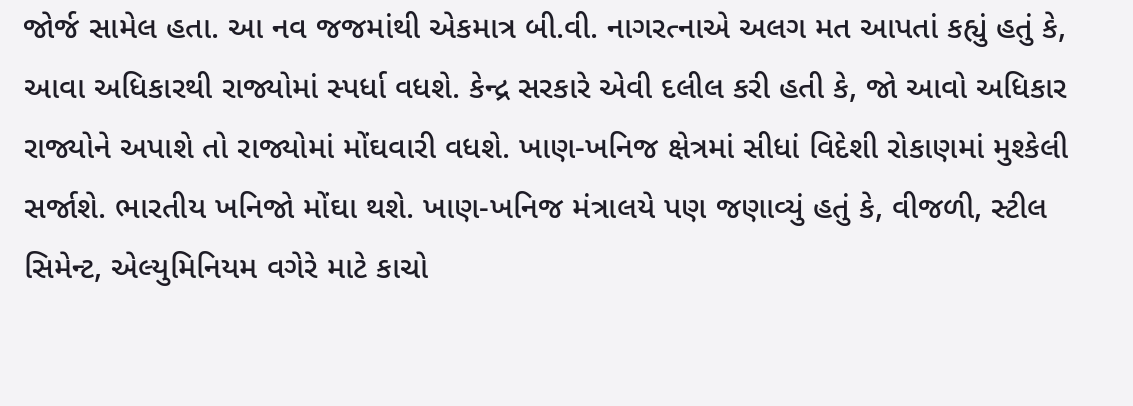જોર્જ સામેલ હતા. આ નવ જજમાંથી એકમાત્ર બી.વી. નાગરત્નાએ અલગ મત આપતાં કહ્યું હતું કે, આવા અધિકારથી રાજ્યોમાં સ્પર્ધા વધશે. કેન્દ્ર સરકારે એવી દલીલ કરી હતી કે, જો આવો અધિકાર રાજ્યોને અપાશે તો રાજ્યોમાં મોંઘવારી વધશે. ખાણ-ખનિજ ક્ષેત્રમાં સીધાં વિદેશી રોકાણમાં મુશ્કેલી સર્જાશે. ભારતીય ખનિજો મોંઘા થશે. ખાણ-ખનિજ મંત્રાલયે પણ જણાવ્યું હતું કે, વીજળી, સ્ટીલ સિમેન્ટ, એલ્યુમિનિયમ વગેરે માટે કાચો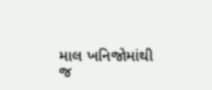માલ ખનિજોમાંથી જ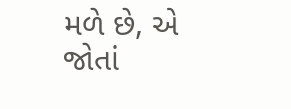મળે છે, એ જોતાં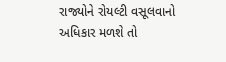રાજ્યોને રોયલ્ટી વસૂલવાનો અધિકાર મળશે તો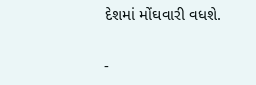દેશમાં મોંઘવારી વધશે.

-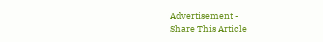Advertisement -
Share This Article